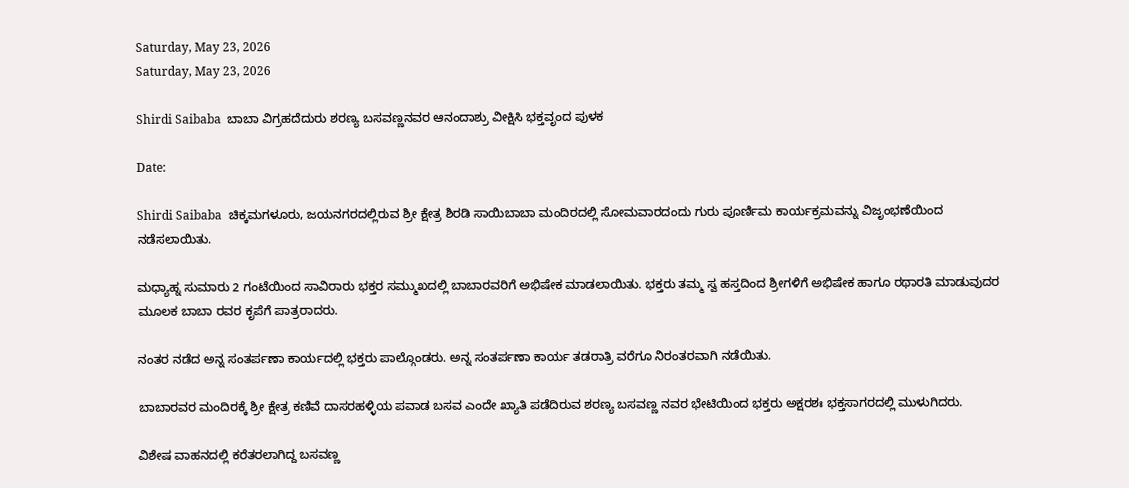Saturday, May 23, 2026
Saturday, May 23, 2026

Shirdi Saibaba  ಬಾಬಾ ವಿಗ್ರಹದೆದುರು ಶರಣ್ಯ ಬಸವಣ್ಣನವರ ಆನಂದಾಶ್ರು ವೀಕ್ಷಿಸಿ ಭಕ್ತವೃಂದ ಪುಳಕ

Date:

Shirdi Saibaba  ಚಿಕ್ಕಮಗಳೂರು, ಜಯನಗರದಲ್ಲಿರುವ ಶ್ರೀ ಕ್ಷೇತ್ರ ಶಿರಡಿ ಸಾಯಿಬಾಬಾ ಮಂದಿರದಲ್ಲಿ ಸೋಮವಾರದಂದು ಗುರು ಪೂರ್ಣಿಮ ಕಾರ್ಯಕ್ರಮವನ್ನು ವಿಜೃಂಭಣೆಯಿಂದ ನಡೆಸಲಾಯಿತು.

ಮಧ್ಯಾಹ್ನ ಸುಮಾರು 2 ಗಂಟೆಯಿಂದ ಸಾವಿರಾರು ಭಕ್ತರ ಸಮ್ಮುಖದಲ್ಲಿ ಬಾಬಾರವರಿಗೆ ಅಭಿಷೇಕ ಮಾಡಲಾಯಿತು. ಭಕ್ತರು ತಮ್ಮ ಸ್ವ ಹಸ್ತದಿಂದ ಶ್ರೀಗಳಿಗೆ ಅಭಿಷೇಕ ಹಾಗೂ ರಥಾರತಿ ಮಾಡುವುದರ ಮೂಲಕ ಬಾಬಾ ರವರ ಕೃಪೆಗೆ ಪಾತ್ರರಾದರು.

ನಂತರ ನಡೆದ ಅನ್ನ ಸಂತರ್ಪಣಾ ಕಾರ್ಯದಲ್ಲಿ ಭಕ್ತರು ಪಾಲ್ಗೊಂಡರು. ಅನ್ನ ಸಂತರ್ಪಣಾ ಕಾರ್ಯ ತಡರಾತ್ರಿ ವರೆಗೂ ನಿರಂತರವಾಗಿ ನಡೆಯಿತು.

ಬಾಬಾರವರ ಮಂದಿರಕ್ಕೆ ಶ್ರೀ ಕ್ಷೇತ್ರ ಕಣಿವೆ ದಾಸರಹಳ್ಳಿಯ ಪವಾಡ ಬಸವ ಎಂದೇ ಖ್ಯಾತಿ ಪಡೆದಿರುವ ಶರಣ್ಯ ಬಸವಣ್ಣ ನವರ ಭೇಟಿಯಿಂದ ಭಕ್ತರು ಅಕ್ಷರಶಃ ಭಕ್ತಸಾಗರದಲ್ಲಿ ಮುಳುಗಿದರು.

ವಿಶೇಷ ವಾಹನದಲ್ಲಿ ಕರೆತರಲಾಗಿದ್ದ ಬಸವಣ್ಣ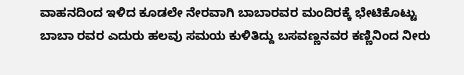ವಾಹನದಿಂದ ಇಳಿದ ಕೂಡಲೇ ನೇರವಾಗಿ ಬಾಬಾರವರ ಮಂದಿರಕ್ಕೆ ಭೇಟಿಕೊಟ್ಟು ಬಾಬಾ ರವರ ಎದುರು ಹಲವು ಸಮಯ ಕುಳಿತಿದ್ದು ಬಸವಣ್ಣನವರ ಕಣ್ಣಿನಿಂದ ನೀರು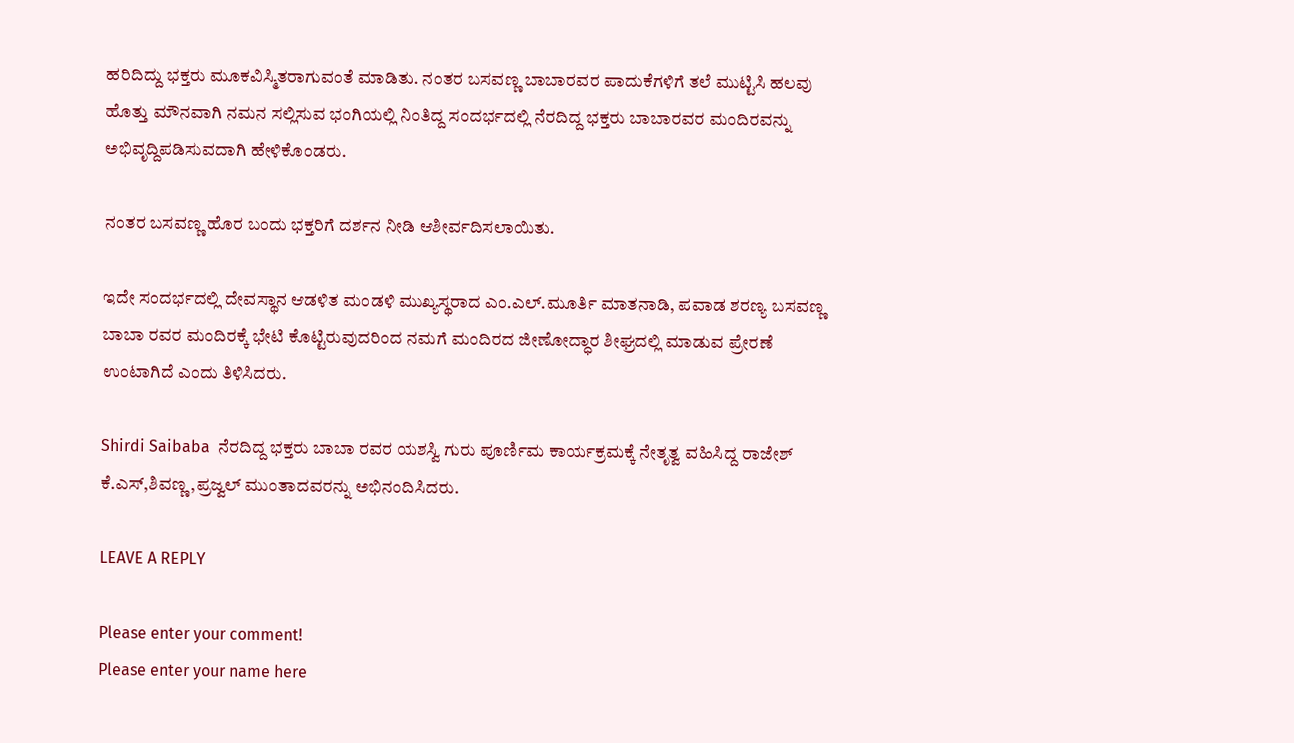ಹರಿದಿದ್ದು ಭಕ್ತರು ಮೂಕವಿಸ್ಮಿತರಾಗುವಂತೆ ಮಾಡಿತು. ನಂತರ ಬಸವಣ್ಣ ಬಾಬಾರವರ ಪಾದುಕೆಗಳಿಗೆ ತಲೆ ಮುಟ್ಟಿಸಿ ಹಲವು ಹೊತ್ತು ಮೌನವಾಗಿ ನಮನ ಸಲ್ಲಿಸುವ ಭಂಗಿಯಲ್ಲಿ ನಿಂತಿದ್ದ ಸಂದರ್ಭದಲ್ಲಿ ನೆರದಿದ್ದ ಭಕ್ತರು ಬಾಬಾರವರ ಮಂದಿರವನ್ನು ಅಭಿವೃದ್ದಿಪಡಿಸುವದಾಗಿ ಹೇಳಿಕೊಂಡರು.

ನಂತರ ಬಸವಣ್ಣ ಹೊರ ಬಂದು ಭಕ್ತರಿಗೆ ದರ್ಶನ ನೀಡಿ ಆಶೀರ್ವದಿಸಲಾಯಿತು.

ಇದೇ ಸಂದರ್ಭದಲ್ಲಿ ದೇವಸ್ಥಾನ ಆಡಳಿತ ಮಂಡಳಿ ಮುಖ್ಯಸ್ಥರಾದ ಎಂ.ಎಲ್.ಮೂರ್ತಿ ಮಾತನಾಡಿ, ಪವಾಡ ಶರಣ್ಯ ಬಸವಣ್ಣ ಬಾಬಾ ರವರ ಮಂದಿರಕ್ಕೆ ಭೇಟಿ ಕೊಟ್ಟಿರುವುದರಿಂದ ನಮಗೆ ಮಂದಿರದ ಜೀಣೋದ್ಧಾರ ಶೀಘ್ರದಲ್ಲಿ ಮಾಡುವ ಪ್ರೇರಣೆ ಉಂಟಾಗಿದೆ ಎಂದು ತಿಳಿಸಿದರು.

Shirdi Saibaba  ನೆರದಿದ್ದ ಭಕ್ತರು ಬಾಬಾ ರವರ ಯಶಸ್ವಿ ಗುರು ಪೂರ್ಣಿಮ ಕಾರ್ಯಕ್ರಮಕ್ಕೆ ನೇತೃತ್ವ ವಹಿಸಿದ್ದ ರಾಜೇಶ್ ಕೆ.ಎಸ್,ಶಿವಣ್ಣ,ಪ್ರಜ್ವಲ್ ಮುಂತಾದವರನ್ನು ಅಭಿನಂದಿಸಿದರು.

LEAVE A REPLY

Please enter your comment!
Please enter your name here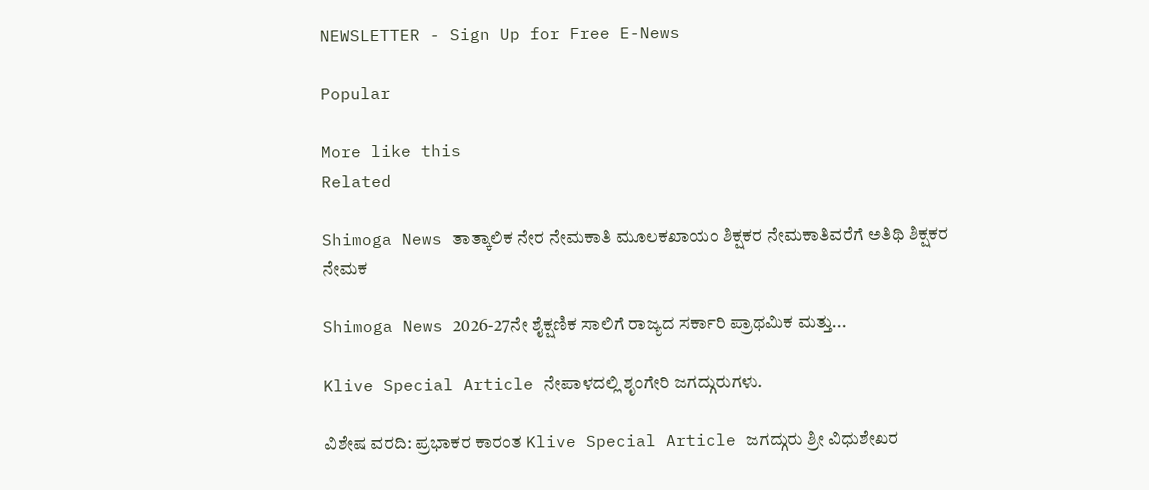NEWSLETTER - Sign Up for Free E-News

Popular

More like this
Related

Shimoga News ತಾತ್ಕಾಲಿಕ ನೇರ ನೇಮಕಾತಿ ಮೂಲಕಖಾಯಂ ಶಿಕ್ಷಕರ ನೇಮಕಾತಿವರೆಗೆ ಅತಿಥಿ ಶಿಕ್ಷಕರ ನೇಮಕ

Shimoga News 2026-27ನೇ ಶೈಕ್ಷಣಿಕ ಸಾಲಿಗೆ ರಾಜ್ಯದ ಸರ್ಕಾರಿ ಪ್ರಾಥಮಿಕ ಮತ್ತು...

Klive Special Article ನೇಪಾಳದಲ್ಲಿ ಶೃಂಗೇರಿ ಜಗದ್ಗುರುಗಳು.

ವಿಶೇಷ ವರದಿ: ಪ್ರಭಾಕರ ಕಾರಂತ Klive Special Article ಜಗದ್ಗುರು ಶ್ರೀ ವಿಧುಶೇಖರ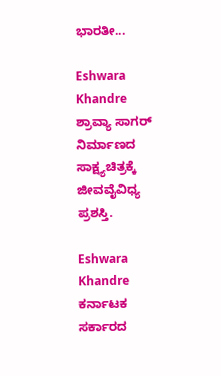ಭಾರತೀ...

Eshwara Khandre ಶ್ರಾವ್ಯಾ ಸಾಗರ್ ನಿರ್ಮಾಣದ ಸಾಕ್ಷ್ಯಚಿತ್ರಕ್ಕೆ ಜೀವವೈವಿಧ್ಯ ಪ್ರಶಸ್ತಿ.

Eshwara Khandre ಕರ್ನಾಟಕ ಸರ್ಕಾರದ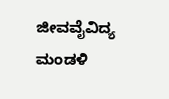ಜೀವವೈವಿದ್ಯ ಮಂಡಳಿ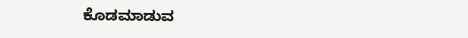ಕೊಡಮಾಡುವ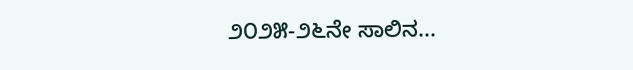೨೦೨೫-೨೬ನೇ ಸಾಲಿನ...